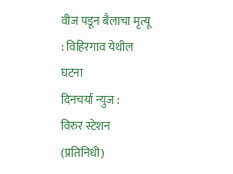वीज पडून बैलाचा मृत्यू : विहिरगाव येथील घटना
दिनचर्या न्युज :
विरुर स्टेशन (प्रतिनिधी)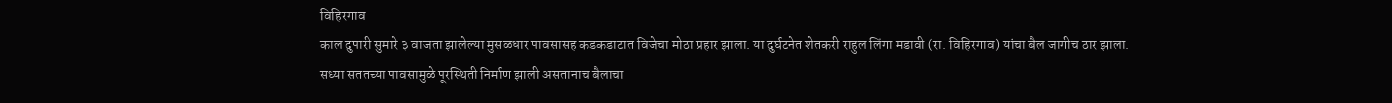विहिरगाव
काल दुपारी सुमारे ३ वाजता झालेल्या मुसळधार पावसासह कडकडाटात विजेचा मोठा प्रहार झाला. या दुर्घटनेत शेतकरी राहुल लिंगा मडावी (रा. विहिरगाव) यांचा बैल जागीच ठार झाला.
सध्या सततच्या पावसामुळे पूरस्थिती निर्माण झाली असतानाच बैलाचा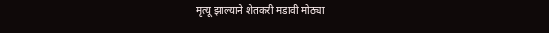मृत्यू झाल्याने शेतकरी मडावी मोठ्या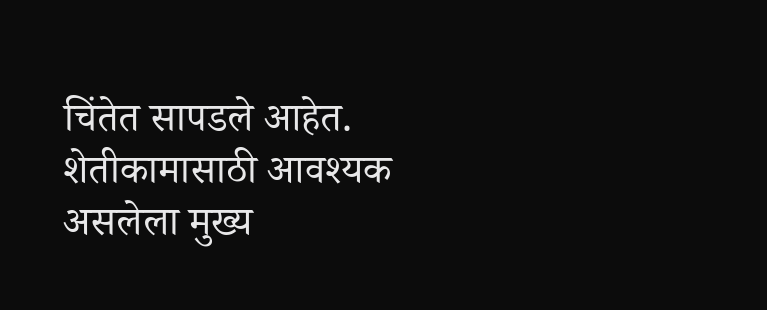चिंतेत सापडले आहेत. शेतीकामासाठी आवश्यक असलेला मुख्य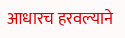आधारच हरवल्याने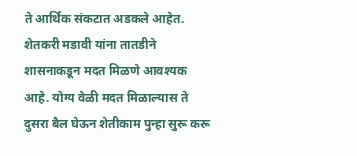ते आर्थिक संकटात अडकले आहेत.
शेतकरी मडावी यांना तातडीने शासनाकडून मदत मिळणे आवश्यक आहे. योग्य वेळी मदत मिळाल्यास ते दुसरा बैल घेऊन शेतीकाम पुन्हा सुरू करू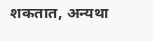शकतात, अन्यथा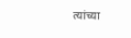त्यांच्या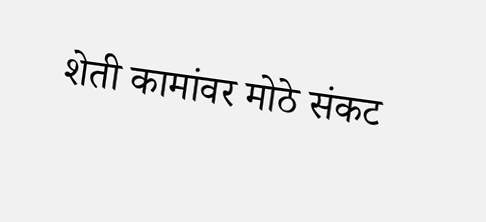शेती कामांवर मोठे संकट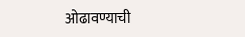ओढावण्याची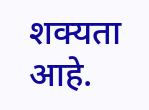शक्यता आहे.